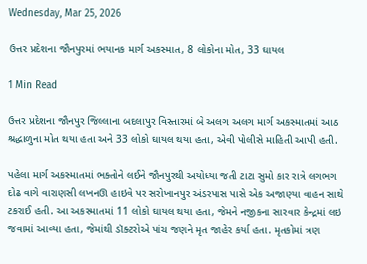Wednesday, Mar 25, 2026

ઉત્તર પ્રદેશના જૌનપુરમાં ભયાનક માર્ગ અકસ્માત, 8 લોકોના મોત, 33 ઘાયલ

1 Min Read

ઉત્તર પ્રદેશના જૌનપુર જિલ્લાના બદલાપુર વિસ્તારમાં બે અલગ અલગ માર્ગ અકસ્માતમાં આઠ શ્રદ્ધાળુના મોત થયા હતા અને 33 લોકો ઘાયલ થયા હતા, એવી પોલીસે માહિતી આપી હતી.

પહેલા માર્ગ અકસ્માતમાં ભક્તોને લઈને જૌનપુરથી અયોધ્યા જતી ટાટા સુમો કાર રાત્રે લગભગ દોઢ વાગે વારાણસી લખનઊ હાઇવે પર સરોખાનપુર અંડરપાસ પાસે એક અજાણ્યા વાહન સાથે ટકરાઈ હતી. આ અકસ્માતમાં 11 લોકો ઘાયલ થયા હતા, જેમને નજીકના સારવાર કેન્દ્રમાં લઇ જવામાં આવ્યા હતા, જેમાંથી ડૉક્ટરોએ પાંચ જણને મૃત જાહેર કર્યા હતા. મૃતકોમાં ત્રણ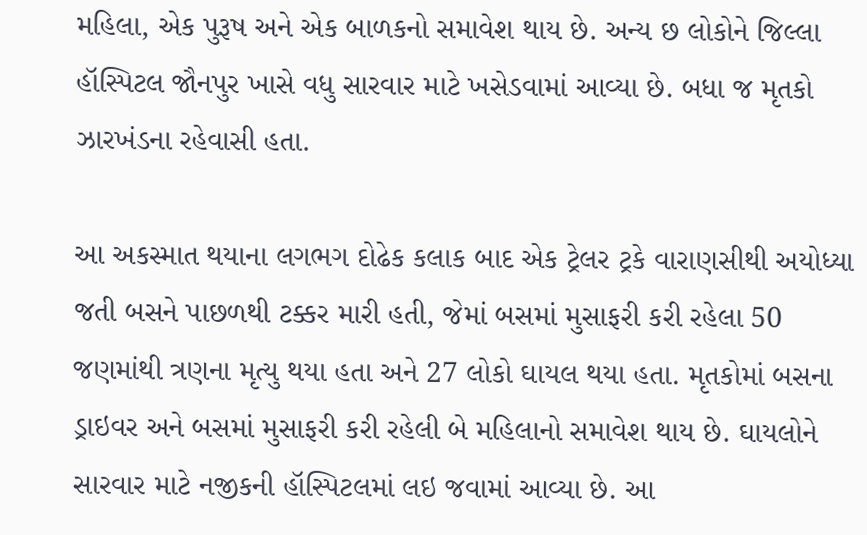મહિલા, એક પુરૂષ અને એક બાળકનો સમાવેશ થાય છે. અન્ય છ લોકોને જિલ્લા હૉસ્પિટલ જૌનપુર ખાસે વધુ સારવાર માટે ખસેડવામાં આવ્યા છે. બધા જ મૃતકો ઝારખંડના રહેવાસી હતા.

આ અકસ્માત થયાના લગભગ દોઢેક કલાક બાદ એક ટ્રેલર ટ્રકે વારાણસીથી અયોધ્યા જતી બસને પાછળથી ટક્કર મારી હતી, જેમાં બસમાં મુસાફરી કરી રહેલા 50 જણમાંથી ત્રણના મૃત્યુ થયા હતા અને 27 લોકો ઘાયલ થયા હતા. મૃતકોમાં બસના ડ્રાઇવર અને બસમાં મુસાફરી કરી રહેલી બે મહિલાનો સમાવેશ થાય છે. ઘાયલોને સારવાર માટે નજીકની હૉસ્પિટલમાં લઇ જવામાં આવ્યા છે. આ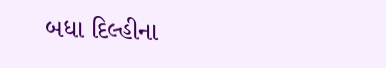બધા દિલ્હીના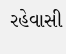રહેવાસી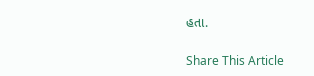હતા.

Share This Article